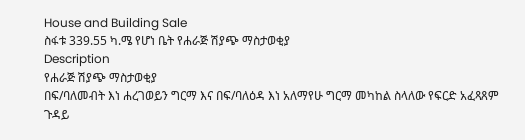House and Building Sale
ስፋቱ 339.55 ካ.ሜ የሆነ ቤት የሐራጅ ሽያጭ ማስታወቂያ
Description
የሐራጅ ሽያጭ ማስታወቂያ
በፍ/ባለመብት እነ ሐረገወይን ግርማ እና በፍ/ባለዕዳ እነ አለማየሁ ግርማ መካከል ስላለው የፍርድ አፈጻጸም ጉዳይ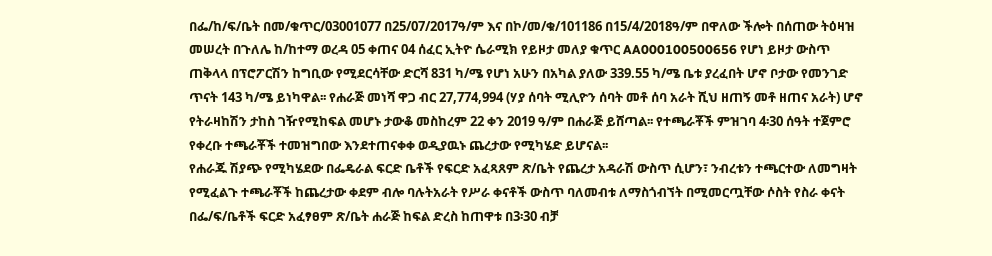በፌ/ከ/ፍ/ቤት በመ/ቁጥር/03001077 በ25/07/2017ዓ/ም እና በኮ/መ/ቁ/101186 በ15/4/2018ዓ/ም በዋለው ችሎት በሰጠው ትዕዛዝ መሠረት በጉለሌ ከ/ከተማ ወረዳ 05 ቀጠና 04 ሰፈር ኢትዮ ሴራሚክ የይዞታ መለያ ቁጥር AA000100500656 የሆነ ይዞታ ውስጥ ጠቅላላ በፕሮፖርሽን ከግቢው የሚደርሳቸው ድርሻ 831 ካ/ሜ የሆነ አሁን በአካል ያለው 339.55 ካ/ሜ ቤቱ ያረፈበት ሆኖ ቦታው የመንገድ ጥናት 143 ካ/ሜ ይነካዋል፡፡ የሐራጅ መነሻ ዋጋ ብር 27,774,994 (ሃያ ሰባት ሚሊዮን ሰባት መቶ ሰባ አራት ሺህ ዘጠኝ መቶ ዘጠና አራት) ሆኖ የትራዛከሽን ታከስ ገዥየሚከፍል መሆኑ ታውቆ መስከረም 22 ቀን 2019 ዓ/ም በሐራጅ ይሸጣል፡፡ የተጫራቾች ምዝገባ 4፡30 ሰዓት ተጀምሮ የቀረቡ ተጫራቾች ተመዝግበው እንደተጠናቀቀ ወዲያዉኑ ጨረታው የሚካሄድ ይሆናል፡፡
የሐራጁ ሽያጭ የሚካሄደው በፌዴራል ፍርድ ቤቶች የፍርድ አፈጻጸም ጽ/ቤት የጨረታ አዳራሽ ውስጥ ሲሆን፣ ንብረቱን ተጫርተው ለመግዛት የሚፈልጉ ተጫራቾች ከጨረታው ቀደም ብሎ ባሉትአራት የሥራ ቀናቶች ውስጥ ባለመብቱ ለማስጎብኘት በሚመርጧቸው ሶስት የስራ ቀናት በፌ/ፍ/ቤቶች ፍርድ አፈፃፀም ጽ/ቤት ሐራጅ ከፍል ድረስ ከጠዋቱ በ3፡30 ብቻ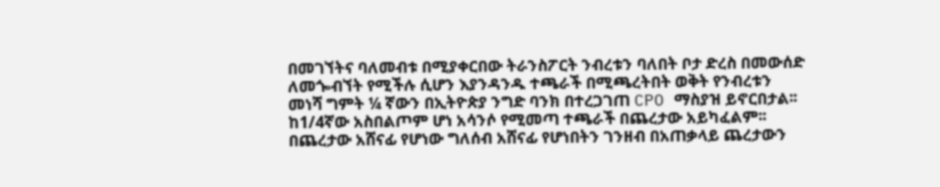በመገኘትና ባለመብቱ በሚያቀርበው ትራንስፖርት ንብረቱን ባለበት ቦታ ድረስ በመውሰድ ለመጐብኘት የሚችሉ ሲሆን እያንዳንዱ ተጫራች በሚጫረትበት ወቅት የንብረቱን መነሻ ግምት ¼ ኛውን በኢትዮጵያ ንግድ ባንክ በተረጋገጠ CPO ማስያዝ ይኖርበታል፡፡ ከ1/4ኛው አስበልጦም ሆነ አሳንሶ የሚመጣ ተጫራች በጨረታው አይካፈልም፡፡ በጨረታው አሸናፊ የሆነው ግለሰብ አሸናፊ የሆነበትን ገንዘብ በአጠቃላይ ጨረታውን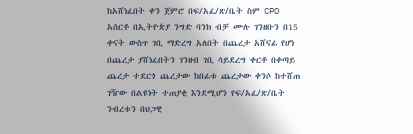ከአሸነፈበት ቀን ጀምሮ በፍ/አፈ/ጽ/ቤት ስም CPO አሰርቶ በኢትዮጵያ ንግድ ባንክ ብቻ ሙሉ ገንዘቡን በ15 ቀናት ውስጥ ገቢ ማድረግ አለበት በጨረታ አሸናፊ የሆነ በጨረታ ያሸነፈበትን ገንዘብ ገቢ ሳይደረግ ቀርቶ በቀጣይ ጨረታ ተደርጎ ጨረታው ከበፊቱ ጨረታው ቀንሶ ከተሸጠ ገዥው በልዩነት ተጠያቂ እንደሚሆን የፍ/አፈ/ጽ/ቤት ንብረቱን በህጋዊ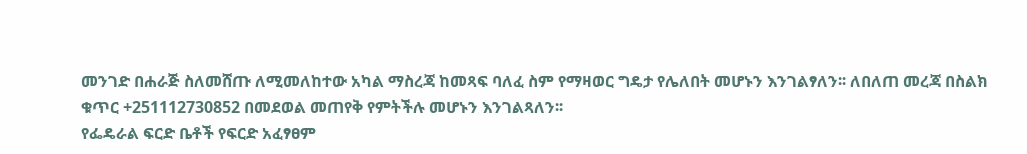መንገድ በሐራጅ ስለመሸጡ ለሚመለከተው አካል ማስረጃ ከመጻፍ ባለፈ ስም የማዛወር ግዴታ የሌለበት መሆኑን እንገልፃለን፡፡ ለበለጠ መረጃ በስልክ ቁጥር +251112730852 በመደወል መጠየቅ የምትችሉ መሆኑን እንገልጻለን፡፡
የፌዴራል ፍርድ ቤቶች የፍርድ አፈፃፀም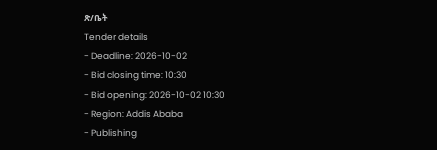ጽ/ቤት
Tender details
- Deadline: 2026-10-02
- Bid closing time: 10:30
- Bid opening: 2026-10-02 10:30
- Region: Addis Ababa
- Publishing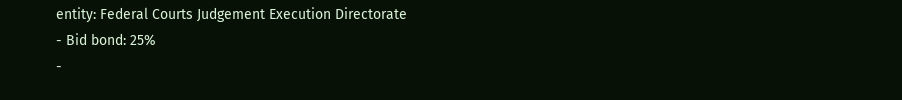entity: Federal Courts Judgement Execution Directorate
- Bid bond: 25%
-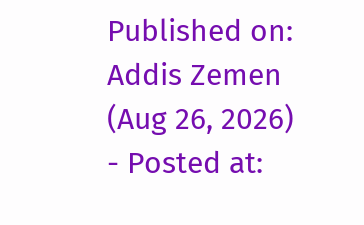Published on: Addis Zemen (Aug 26, 2026)
- Posted at: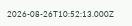2026-08-26T10:52:13.000Z